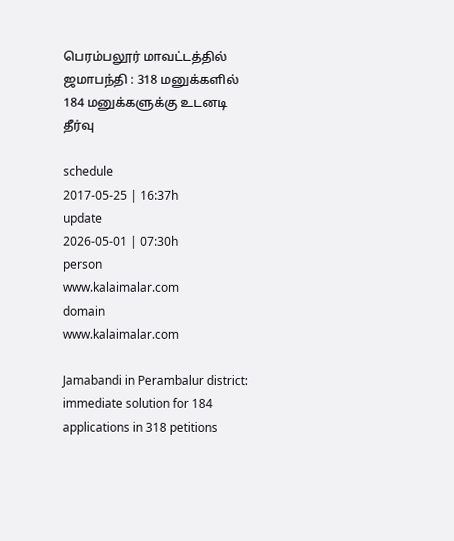பெரம்பலூர் மாவட்டத்தில் ஜமாபந்தி : 318 மனுக்களில் 184 மனுக்களுக்கு உடனடி தீர்வு

schedule
2017-05-25 | 16:37h
update
2026-05-01 | 07:30h
person
www.kalaimalar.com
domain
www.kalaimalar.com

Jamabandi in Perambalur district: immediate solution for 184 applications in 318 petitions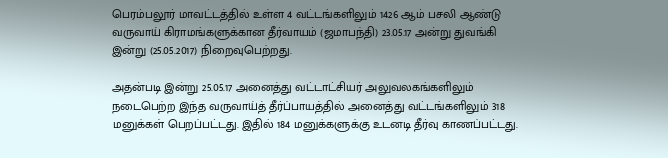பெரம்பலூர் மாவட்டத்தில் உள்ள 4 வட்டங்களிலும் 1426 ஆம் பசலி ஆண்டு வருவாய் கிராமங்களுக்கான தீர்வாயம் (ஜமாபந்தி) 23.05.17 அன்று துவங்கி இன்று (25.05.2017) நிறைவுபெற்றது.

அதன்படி இன்று 25.05.17 அனைத்து வட்டாட்சியர் அலுவலகங்களிலும் நடைபெற்ற இந்த வருவாய்த் தீர்ப்பாயத்தில் அனைத்து வட்டங்களிலும் 318 மனுக்கள் பெறப்பட்டது. இதில் 184 மனுக்களுக்கு உடனடி தீர்வு காணப்பட்டது.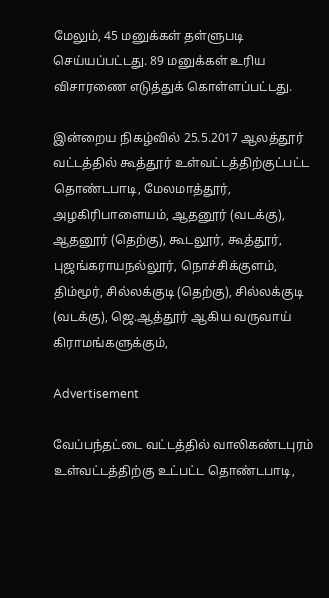மேலும், 45 மனுக்கள் தள்ளுபடி செய்யப்பட்டது. 89 மனுக்கள் உரிய விசாரணை எடுத்துக் கொள்ளப்பட்டது.

இன்றைய நிகழ்வில் 25.5.2017 ஆலத்தூர் வட்டத்தில் கூத்தூர் உள்வட்டத்திற்குட்பட்ட தொண்டபாடி, மேலமாத்தூர், அழகிரிபாளையம், ஆதனூர் (வடக்கு), ஆதனூர் (தெற்கு), கூடலூர், கூத்தூர், புஜங்கராயநல்லூர், நொச்சிக்குளம், திம்மூர், சில்லக்குடி (தெற்கு), சில்லக்குடி (வடக்கு), ஜெ.ஆத்தூர் ஆகிய வருவாய் கிராமங்களுக்கும்,

Advertisement

வேப்பந்தட்டை வட்டத்தில் வாலிகண்டபுரம் உள்வட்டத்திற்கு உட்பட்ட தொண்டபாடி,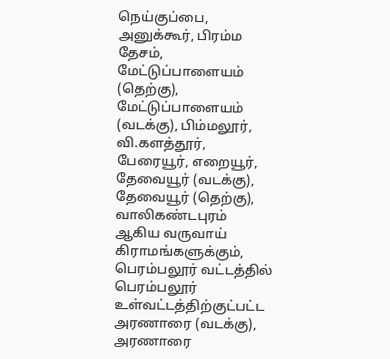நெய்குப்பை, அனுக்கூர், பிரம்ம தேசம், மேட்டுப்பாளையம் (தெற்கு), மேட்டுப்பாளையம் (வடக்கு), பிம்மலூர், வி.களத்தூர், பேரையூர், எறையூர், தேவையூர் (வடக்கு), தேவையூர் (தெற்கு), வாலிகண்டபுரம் ஆகிய வருவாய் கிராமங்களுக்கும்,
பெரம்பலூர் வட்டத்தில் பெரம்பலூர் உள்வட்டத்திற்குட்பட்ட அரணாரை (வடக்கு), அரணாரை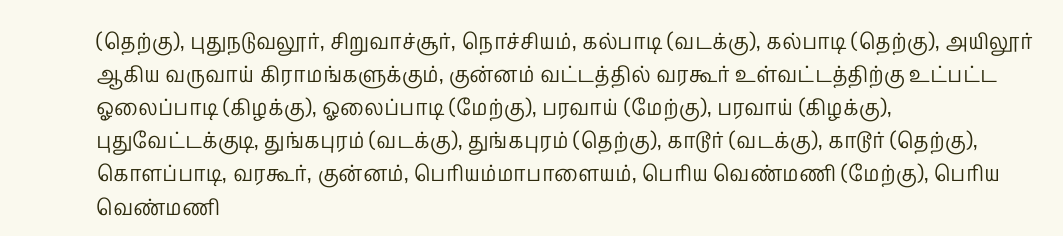(தெற்கு), புதுநடுவலூர், சிறுவாச்சூர், நொச்சியம், கல்பாடி (வடக்கு), கல்பாடி (தெற்கு), அயிலூர் ஆகிய வருவாய் கிராமங்களுக்கும், குன்னம் வட்டத்தில் வரகூர் உள்வட்டத்திற்கு உட்பட்ட ஓலைப்பாடி (கிழக்கு), ஓலைப்பாடி (மேற்கு), பரவாய் (மேற்கு), பரவாய் (கிழக்கு), புதுவேட்டக்குடி, துங்கபுரம் (வடக்கு), துங்கபுரம் (தெற்கு), காடூர் (வடக்கு), காடூர் (தெற்கு), கொளப்பாடி, வரகூர், குன்னம், பெரியம்மாபாளையம், பெரிய வெண்மணி (மேற்கு), பெரிய வெண்மணி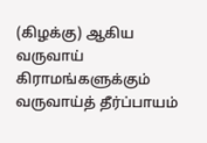(கிழக்கு) ஆகிய வருவாய் கிராமங்களுக்கும் வருவாய்த் தீர்ப்பாயம்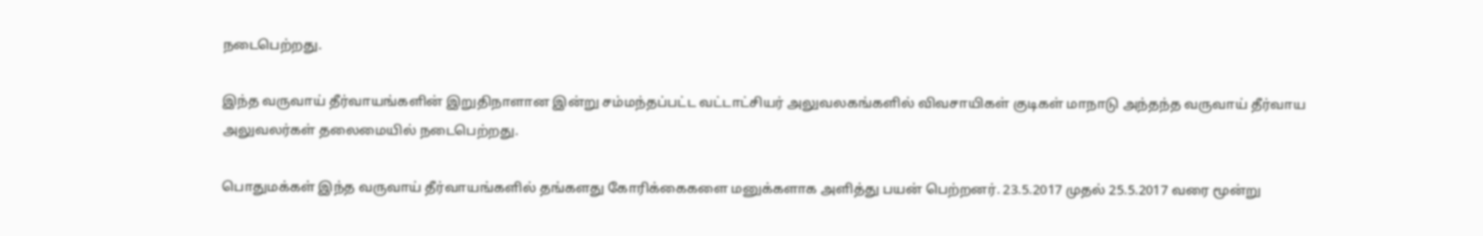நடைபெற்றது.

இந்த வருவாய் தீர்வாயங்களின் இறுதிநாளான இன்று சம்மந்தப்பட்ட வட்டாட்சியர் அலுவலகங்களில் விவசாயிகள் குடிகள் மாநாடு அந்தந்த வருவாய் தீர்வாய அலுவலர்கள் தலைமையில் நடைபெற்றது.

பொதுமக்கள் இந்த வருவாய் தீர்வாயங்களில் தங்களது கோரிக்கைகளை மனுக்களாக அளித்து பயன் பெற்றனர். 23.5.2017 முதல் 25.5.2017 வரை மூன்று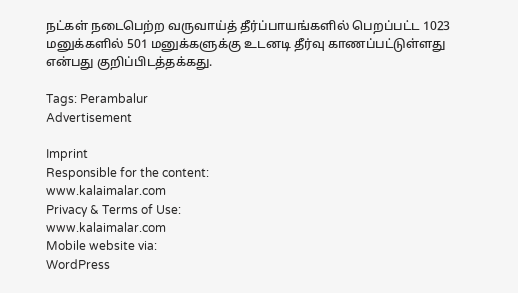நட்கள் நடைபெற்ற வருவாய்த் தீர்ப்பாயங்களில் பெறப்பட்ட 1023 மனுக்களில் 501 மனுக்களுக்கு உடனடி தீர்வு காணப்பட்டுள்ளது என்பது குறிப்பிடத்தக்கது.

Tags: Perambalur
Advertisement

Imprint
Responsible for the content:
www.kalaimalar.com
Privacy & Terms of Use:
www.kalaimalar.com
Mobile website via:
WordPress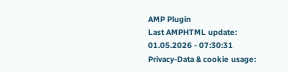AMP Plugin
Last AMPHTML update:
01.05.2026 - 07:30:31
Privacy-Data & cookie usage: